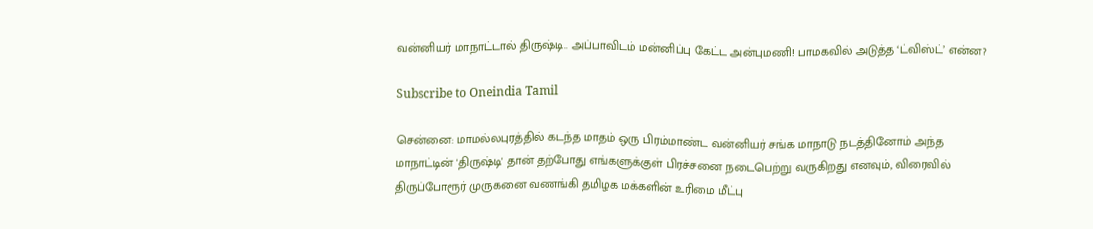வன்னியர் மாநாட்டால் திருஷ்டி.. அப்பாவிடம் மன்னிப்பு கேட்ட அன்புமணி! பாமகவில் அடுத்த ‘ட்விஸ்ட்’ என்ன?

Subscribe to Oneindia Tamil

சென்னை: மாமல்லபுரத்தில் கடந்த மாதம் ஒரு பிரம்மாண்ட வன்னியர் சங்க மாநாடு நடத்தினோம் அந்த மாநாட்டின் 'திருஷ்டி' தான் தற்போது எங்களுக்குள் பிரச்சனை நடைபெற்று வருகிறது எனவும், விரைவில் திருப்போரூர் முருகனை வணங்கி தமிழக மக்களின் உரிமை மீட்பு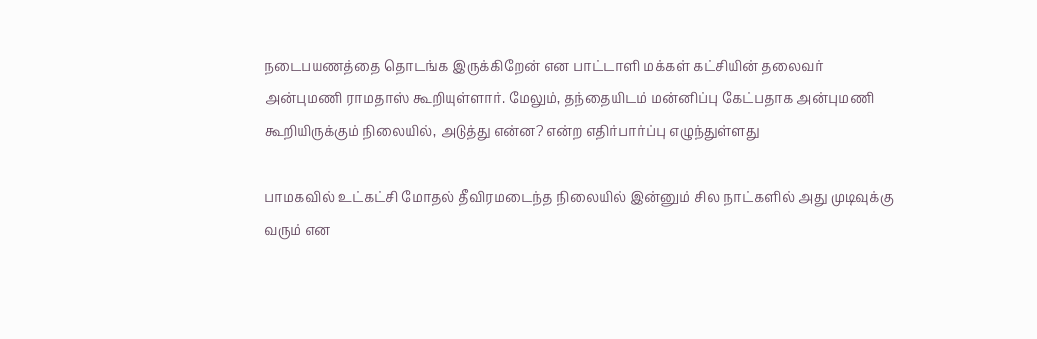நடைபயணத்தை தொடங்க இருக்கிறேன் என பாட்டாளி மக்கள் கட்சியின் தலைவர் அன்புமணி ராமதாஸ் கூறியுள்ளார். மேலும், தந்தையிடம் மன்னிப்பு கேட்பதாக அன்புமணி கூறியிருக்கும் நிலையில், அடுத்து என்ன? என்ற எதிர்பார்ப்பு எழுந்துள்ளது

பாமகவில் உட்கட்சி மோதல் தீவிரமடைந்த நிலையில் இன்னும் சில நாட்களில் அது முடிவுக்கு வரும் என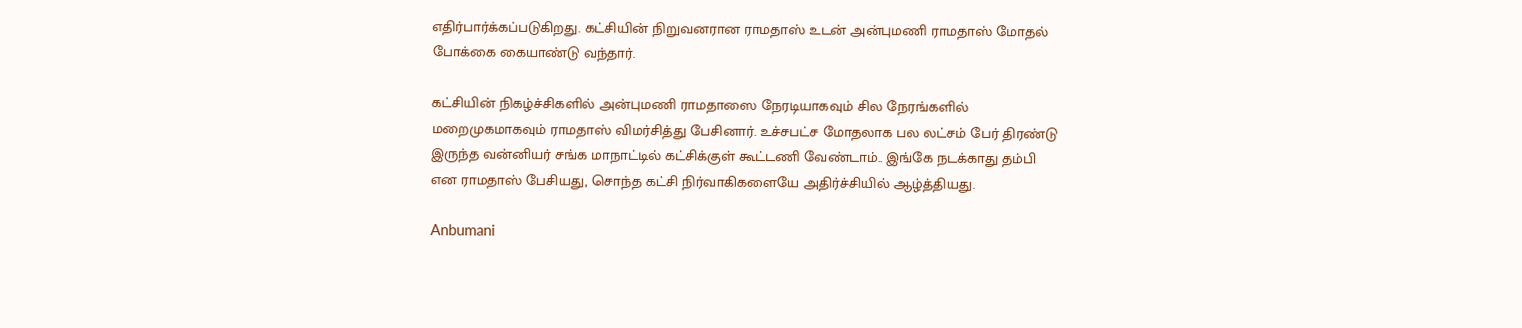எதிர்பார்க்கப்படுகிறது. கட்சியின் நிறுவனரான ராமதாஸ் உடன் அன்புமணி ராமதாஸ் மோதல் போக்கை கையாண்டு வந்தார்.

கட்சியின் நிகழ்ச்சிகளில் அன்புமணி ராமதாஸை நேரடியாகவும் சில நேரங்களில் மறைமுகமாகவும் ராமதாஸ் விமர்சித்து பேசினார். உச்சபட்ச மோதலாக பல லட்சம் பேர் திரண்டு இருந்த வன்னியர் சங்க மாநாட்டில் கட்சிக்குள் கூட்டணி வேண்டாம்.. இங்கே நடக்காது தம்பி என ராமதாஸ் பேசியது, சொந்த கட்சி நிர்வாகிகளையே அதிர்ச்சியில் ஆழ்த்தியது.

Anbumani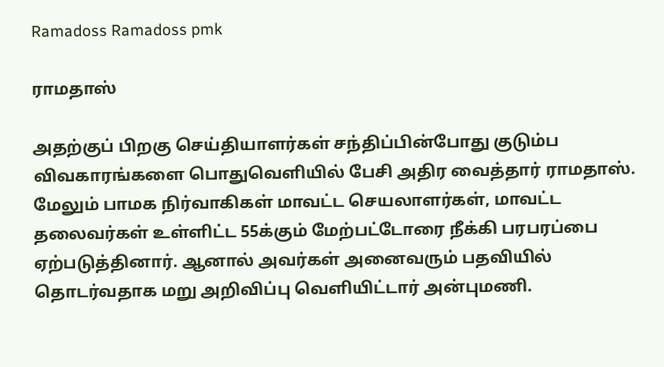Ramadoss Ramadoss pmk

ராமதாஸ்

அதற்குப் பிறகு செய்தியாளர்கள் சந்திப்பின்போது குடும்ப விவகாரங்களை பொதுவெளியில் பேசி அதிர வைத்தார் ராமதாஸ். மேலும் பாமக நிர்வாகிகள் மாவட்ட செயலாளர்கள், மாவட்ட தலைவர்கள் உள்ளிட்ட 55க்கும் மேற்பட்டோரை நீக்கி பரபரப்பை ஏற்படுத்தினார். ஆனால் அவர்கள் அனைவரும் பதவியில் தொடர்வதாக மறு அறிவிப்பு வெளியிட்டார் அன்புமணி.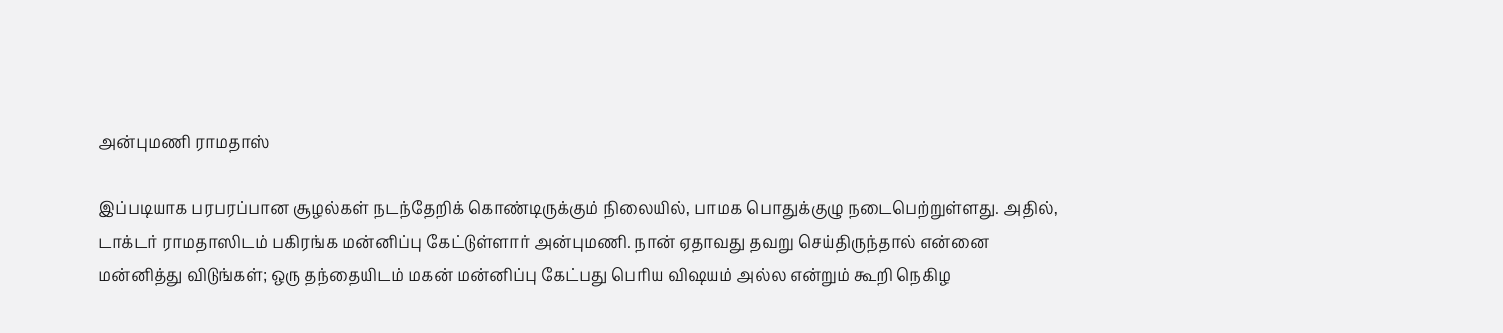அன்புமணி ராமதாஸ்

இப்படியாக பரபரப்பான சூழல்கள் நடந்தேறிக் கொண்டிருக்கும் நிலையில், பாமக பொதுக்குழு நடைபெற்றுள்ளது. அதில், டாக்டர் ராமதாஸிடம் பகிரங்க மன்னிப்பு கேட்டுள்ளார் அன்புமணி. நான் ஏதாவது தவறு செய்திருந்தால் என்னை மன்னித்து விடுங்கள்; ஒரு தந்தையிடம் மகன் மன்னிப்பு கேட்பது பெரிய விஷயம் அல்ல என்றும் கூறி நெகிழ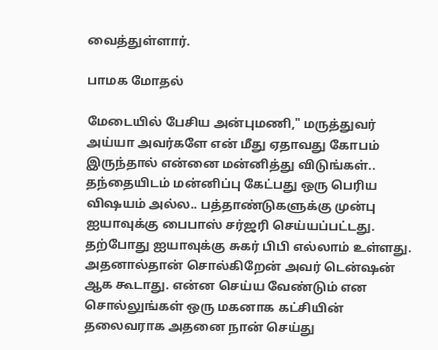வைத்துள்ளார்.

பாமக மோதல்

மேடையில் பேசிய அன்புமணி," மருத்துவர் அய்யா அவர்களே என் மீது ஏதாவது கோபம் இருந்தால் என்னை மன்னித்து விடுங்கள்.. தந்தையிடம் மன்னிப்பு கேட்பது ஒரு பெரிய விஷயம் அல்ல.. பத்தாண்டுகளுக்கு முன்பு ஐயாவுக்கு பைபாஸ் சர்ஜரி செய்யப்பட்டது. தற்போது ஐயாவுக்கு சுகர் பிபி எல்லாம் உள்ளது. அதனால்தான் சொல்கிறேன் அவர் டென்ஷன் ஆக கூடாது. என்ன செய்ய வேண்டும் என சொல்லுங்கள் ஒரு மகனாக கட்சியின் தலைவராக அதனை நான் செய்து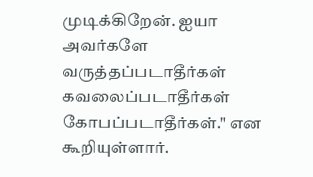முடிக்கிறேன். ஐயா அவர்களே வருத்தப்படாதீர்கள் கவலைப்படாதீர்கள் கோபப்படாதீர்கள்." என கூறியுள்ளார்.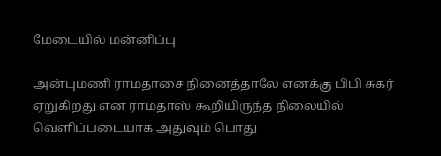மேடையில் மன்னிப்பு

அன்புமணி ராமதாசை நினைத்தாலே எனக்கு பிபி சுகர் ஏறுகிறது என ராமதாஸ் கூறியிருந்த நிலையில் வெளிப்படையாக அதுவும் பொது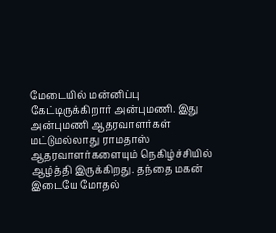மேடையில் மன்னிப்பு கேட்டிருக்கிறார் அன்புமணி. இது அன்புமணி ஆதரவாளர்கள் மட்டுமல்லாது ராமதாஸ் ஆதரவாளர்களையும் நெகிழ்ச்சியில் ஆழ்த்தி இருக்கிறது. தந்தை மகன் இடையே மோதல்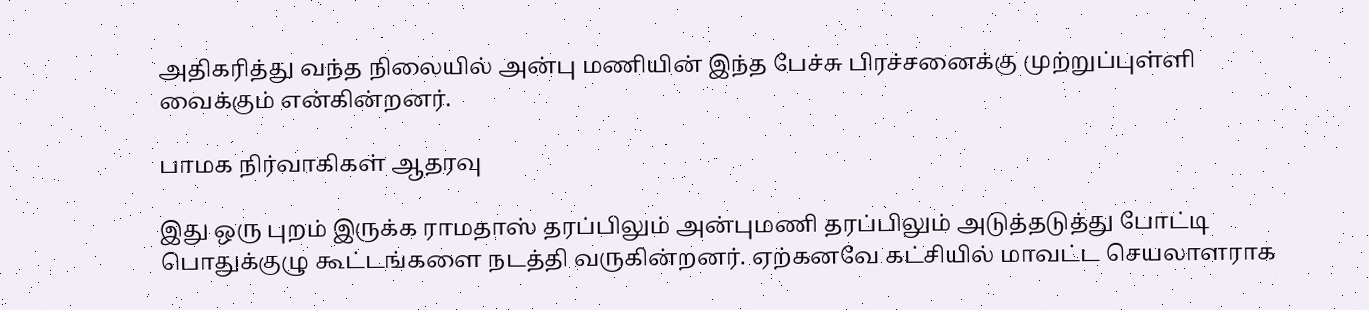அதிகரித்து வந்த நிலையில் அன்பு மணியின் இந்த பேச்சு பிரச்சனைக்கு முற்றுப்புள்ளி வைக்கும் என்கின்றனர்.

பாமக நிர்வாகிகள் ஆதரவு

இது ஒரு புறம் இருக்க ராமதாஸ் தரப்பிலும் அன்புமணி தரப்பிலும் அடுத்தடுத்து போட்டி பொதுக்குழு கூட்டங்களை நடத்தி வருகின்றனர். ஏற்கனவே கட்சியில் மாவட்ட செயலாளராக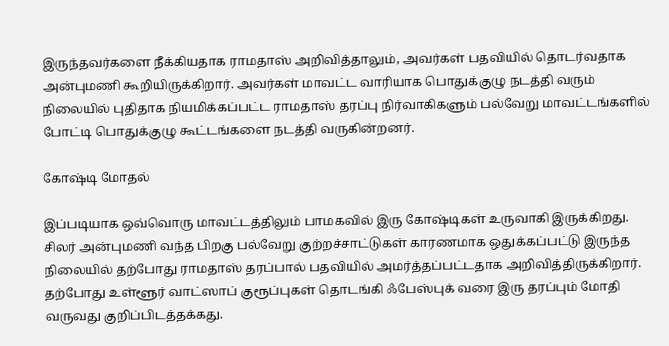இருந்தவர்களை நீக்கியதாக ராமதாஸ் அறிவித்தாலும், அவர்கள் பதவியில் தொடர்வதாக அன்புமணி கூறியிருக்கிறார். அவர்கள் மாவட்ட வாரியாக பொதுக்குழு நடத்தி வரும் நிலையில் புதிதாக நியமிக்கப்பட்ட ராமதாஸ் தரப்பு நிர்வாகிகளும் பல்வேறு மாவட்டங்களில் போட்டி பொதுக்குழு கூட்டங்களை நடத்தி வருகின்றனர்.

கோஷ்டி மோதல்

இப்படியாக ஒவ்வொரு மாவட்டத்திலும் பாமகவில் இரு கோஷ்டிகள் உருவாகி இருக்கிறது. சிலர் அன்புமணி வந்த பிறகு பல்வேறு குற்றச்சாட்டுகள் காரணமாக ஒதுக்கப்பட்டு இருந்த நிலையில் தற்போது ராமதாஸ் தரப்பால் பதவியில் அமர்த்தப்பட்டதாக அறிவித்திருக்கிறார். தற்போது உள்ளூர் வாட்ஸாப் குரூப்புகள் தொடங்கி ஃபேஸ்புக் வரை இரு தரப்பும் மோதி வருவது குறிப்பிடத்தக்கது.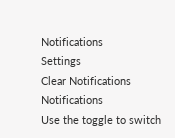Notifications
Settings
Clear Notifications
Notifications
Use the toggle to switch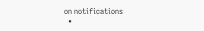on notifications
  •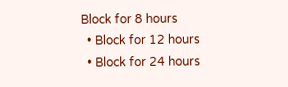Block for 8 hours
  • Block for 12 hours
  • Block for 24 hours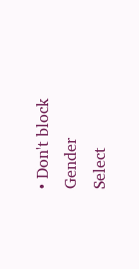• Don't block
Gender
Select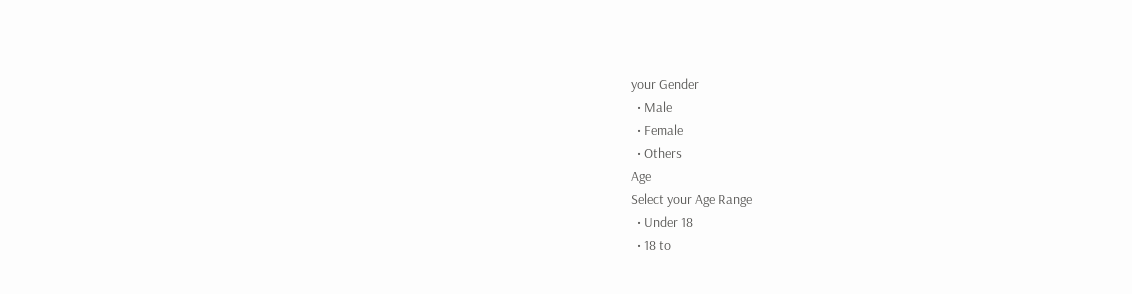your Gender
  • Male
  • Female
  • Others
Age
Select your Age Range
  • Under 18
  • 18 to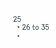25
  • 26 to 35
  •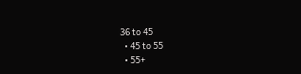36 to 45
  • 45 to 55
  • 55+